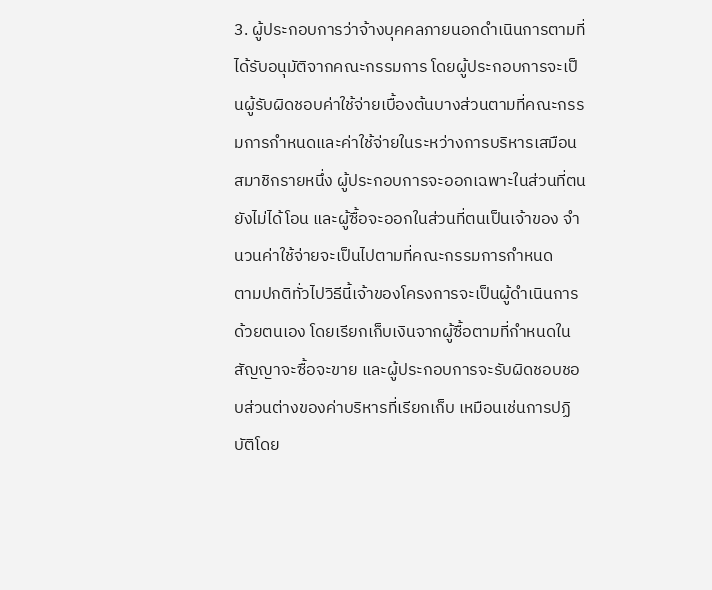3. ผู้ประกอบการว่าจ้างบุคคลภายนอกดำเนินการตามที่ได้รับอนุมัติจากคณะกรรมการ โดยผู้ประกอบการจะเป็นผู้รับผิดชอบค่าใช้จ่ายเบื้องต้นบางส่วนตามที่คณะกรรมการกำหนดและค่าใช้จ่ายในระหว่างการบริหารเสมือนสมาชิกรายหนึ่ง ผู้ประกอบการจะออกเฉพาะในส่วนที่ตนยังไม่ได้โอน และผู้ซื้อจะออกในส่วนที่ตนเป็นเจ้าของ จำนวนค่าใช้จ่ายจะเป็นไปตามที่คณะกรรมการกำหนด
ตามปกติทั่วไปวิธีนี้เจ้าของโครงการจะเป็นผู้ดำเนินการด้วยตนเอง โดยเรียกเก็บเงินจากผู้ซื้อตามที่กำหนดในสัญญาจะซื้อจะขาย และผู้ประกอบการจะรับผิดชอบชอบส่วนต่างของค่าบริหารที่เรียกเก็บ เหมือนเช่นการปฏิบัติโดย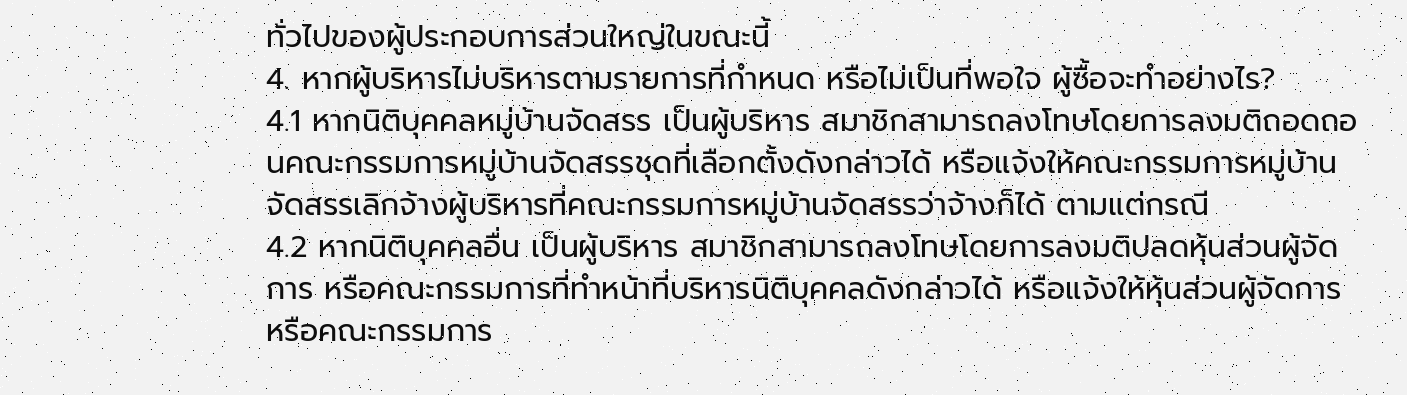ทั่วไปของผู้ประกอบการส่วนใหญ่ในขณะนี้
4. หากผู้บริหารไม่บริหารตามรายการที่กำหนด หรือไม่เป็นที่พอใจ ผู้ซื้อจะทำอย่างไร?
4.1 หากนิติบุคคลหมู่บ้านจัดสรร เป็นผู้บริหาร สมาชิกสามารถลงโทษโดยการลงมติถอดถอนคณะกรรมการหมู่บ้านจัดสรรชุดที่เลือกตั้งดังกล่าวได้ หรือแจ้งให้คณะกรรมการหมู่บ้านจัดสรรเลิกจ้างผู้บริหารที่คณะกรรมการหมู่บ้านจัดสรรว่าจ้างก็ได้ ตามแต่กรณี
4.2 หากนิติบุคคลอื่น เป็นผู้บริหาร สมาชิกสามารถลงโทษโดยการลงมติปลดหุ้นส่วนผู้จัดการ หรือคณะกรรมการที่ทำหน้าที่บริหารนิติบุคคลดังกล่าวได้ หรือแจ้งให้หุ้นส่วนผู้จัดการ หรือคณะกรรมการ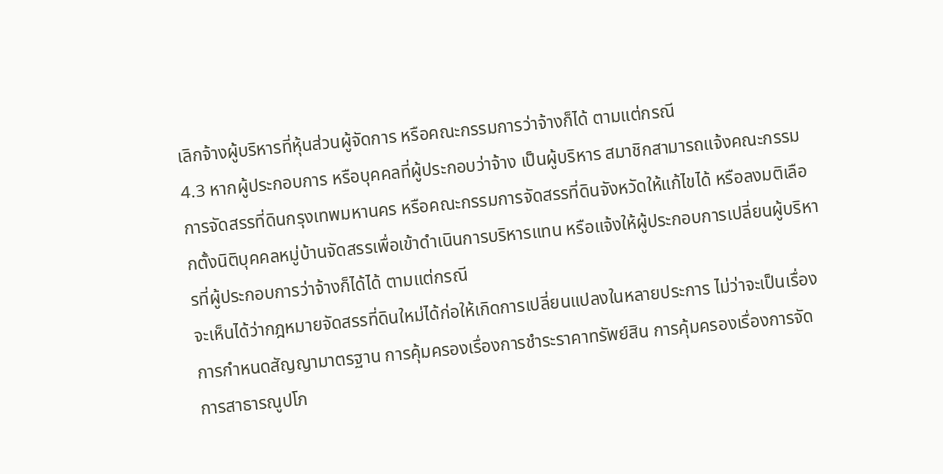เลิกจ้างผู้บริหารที่หุ้นส่วนผู้จัดการ หรือคณะกรรมการว่าจ้างก็ได้ ตามแต่กรณี
4.3 หากผู้ประกอบการ หรือบุคคลที่ผู้ประกอบว่าจ้าง เป็นผู้บริหาร สมาชิกสามารถแจ้งคณะกรรมการจัดสรรที่ดินกรุงเทพมหานคร หรือคณะกรรมการจัดสรรที่ดินจังหวัดให้แก้ไขได้ หรือลงมติเลือกตั้งนิติบุคคลหมู่บ้านจัดสรรเพื่อเข้าดำเนินการบริหารแทน หรือแจ้งให้ผู้ประกอบการเปลี่ยนผู้บริหารที่ผู้ประกอบการว่าจ้างก็ได้ได้ ตามแต่กรณี
จะเห็นได้ว่ากฎหมายจัดสรรที่ดินใหม่ได้ก่อให้เกิดการเปลี่ยนแปลงในหลายประการ ไม่ว่าจะเป็นเรื่องการกำหนดสัญญามาตรฐาน การคุ้มครองเรื่องการชำระราคาทรัพย์สิน การคุ้มครองเรื่องการจัดการสาธารณูปโภ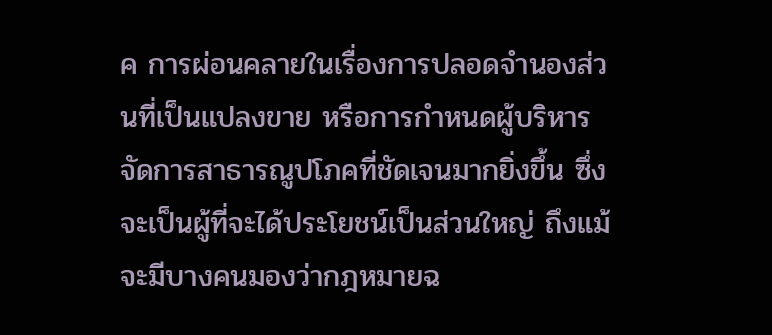ค การผ่อนคลายในเรื่องการปลอดจำนองส่วนที่เป็นแปลงขาย หรือการกำหนดผู้บริหารจัดการสาธารณูปโภคที่ชัดเจนมากยิ่งขึ้น ซึ่งจะเป็นผู้ที่จะได้ประโยชน์เป็นส่วนใหญ่ ถึงแม้จะมีบางคนมองว่ากฎหมายฉ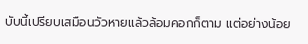บับนี้เปรียบเสมือนวัวหายแล้วล้อมคอกก็ตาม แต่อย่างน้อย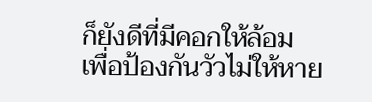ก็ยังดีที่มีคอกให้ล้อม เพื่อป้องกันวัวไม่ให้หาย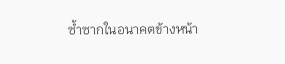ซ้ำซากในอนาคตข้างหน้า